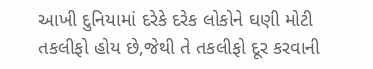આખી દુનિયામાં દરેકે દરેક લોકોને ઘણી મોટી તકલીફો હોય છે,જેથી તે તકલીફો દૂર કરવાની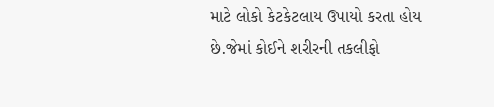માટે લોકો કેટકેટલાય ઉપાયો કરતા હોય છે.જેમાં કોઈને શરીરની તકલીફો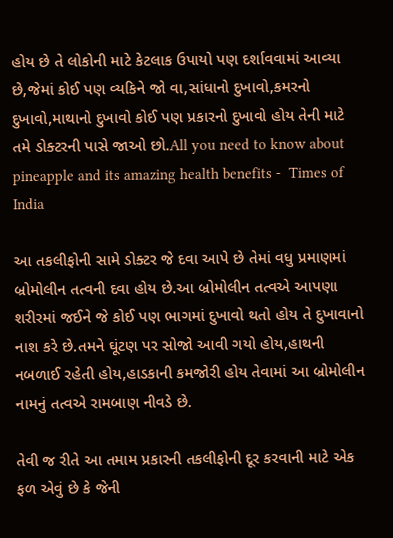હોય છે તે લોકોની માટે કેટલાક ઉપાયો પણ દર્શાવવામાં આવ્યા છે,જેમાં કોઈ પણ વ્યકિને જો વા,સાંધાનો દુખાવો,કમરનો દુખાવો,માથાનો દુખાવો કોઈ પણ પ્રકારનો દુખાવો હોય તેની માટે તમે ડોક્ટરની પાસે જાઓ છો.All you need to know about pineapple and its amazing health benefits -  Times of India

આ તકલીફોની સામે ડોક્ટર જે દવા આપે છે તેમાં વધુ પ્રમાણમાં બ્રોમોલીન તત્વની દવા હોય છે.આ બ્રોમોલીન તત્વએ આપણા શરીરમાં જઈને જે કોઈ પણ ભાગમાં દુખાવો થતો હોય તે દુખાવાનો નાશ કરે છે.તમને ઘૂંટણ પર સોજો આવી ગયો હોય,હાથની નબળાઈ રહેતી હોય,હાડકાની કમજોરી હોય તેવામાં આ બ્રોમોલીન નામનું તત્વએ રામબાણ નીવડે છે.

તેવી જ રીતે આ તમામ પ્રકારની તકલીફોની દૂર કરવાની માટે એક ફળ એવું છે કે જેની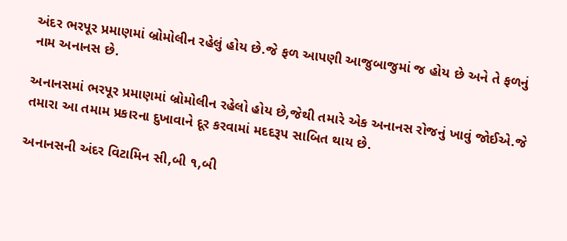અંદર ભરપૂર પ્રમાણમાં બ્રોમોલીન રહેલું હોય છે.જે ફળ આપણી આજુબાજુમાં જ હોય છે અને તે ફળનું નામ અનાનસ છે.

અનાનસમાં ભરપૂર પ્રમાણમાં બ્રોમોલીન રહેલો હોય છે,જેથી તમારે એક અનાનસ રોજનું ખાવું જોઈએ.જે તમારા આ તમામ પ્રકારના દુખાવાને દૂર કરવામાં મદદરૂપ સાબિત થાય છે.

અનાનસની અંદર વિટામિન સી,બી ૧,બી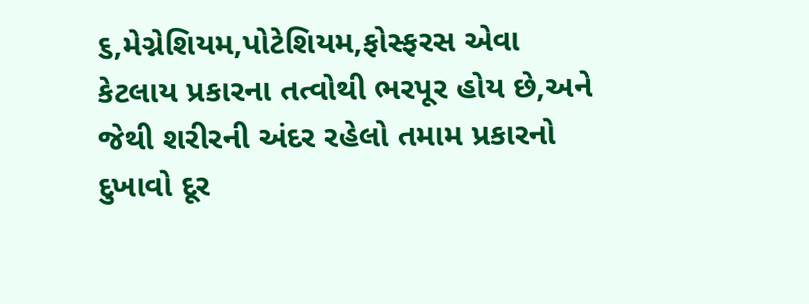૬,મેગ્નેશિયમ,પોટેશિયમ,ફોસ્ફરસ એવા કેટલાય પ્રકારના તત્વોથી ભરપૂર હોય છે,અને જેથી શરીરની અંદર રહેલો તમામ પ્રકારનો દુખાવો દૂર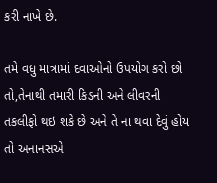કરી નાખે છે.

તમે વધુ માત્રામાં દવાઓનો ઉપયોગ કરો છો તો,તેનાથી તમારી કિડની અને લીવરની તકલીફો થઇ શકે છે અને તે ના થવા દેવું હોય તો અનાનસએ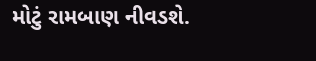મોટું રામબાણ નીવડશે.